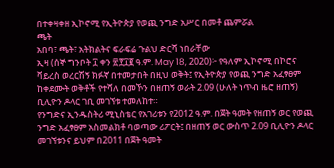በተቀዛቀዘ ኢኮኖሚ የኢትዮጵያ የወጪ ንግድ አሥር በመቶ ጨምሯል
ጫት
አበባ፣ ጫት፣ አትክልትና ፍራፍሬ ጉልህ ድርሻ ነበራቸው
ኢዛ (ሰኞ ግንቦት ፲ ቀን ፳፻፲፪ ዓ.ም. May 18, 2020)፦ የዓለም ኢኮኖሚ በኮሮና ቫይረስ ወረርሽኝ ክፉኛ በተመታበት በዚህ ወቅት፤ የኢትዮጵያ የወጪ ንግድ አፈፃፀም ከቀደሙት ወቅቶች የተሻለ በመኾን በዘጠኝ ወራት 2.09 (ሁለት ነጥብ ዜሮ ዘጠኝ) ቢሊዮን ዶላር ገቢ መገኘቱ ተመለከተ።
የንግድና ኢንዱስትሪ ሚኒስቴር የአገሪቱን የ2012 ዓ.ም. በጀት ዓመት የዘጠኝ ወር የወጪ ንግድ አፈፃፀም አስመልክቶ ባወጣው ሪፖርት፤ በዘጠኝ ወር ውስጥ 2.09 ቢሊዮን ዶላር መገኘቱንና ይህም በ2011 በጀት ዓመት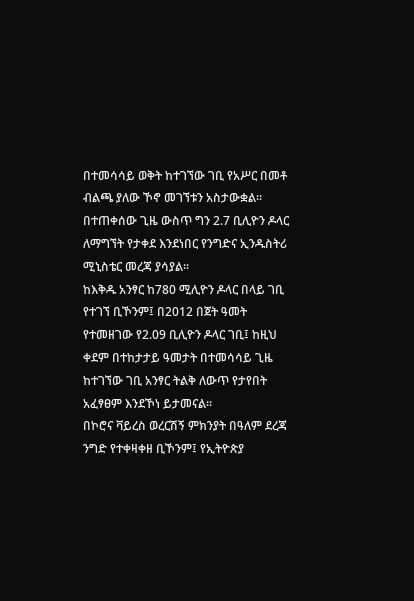በተመሳሳይ ወቅት ከተገኘው ገቢ የአሥር በመቶ ብልጫ ያለው ኾኖ መገኘቱን አስታውቋል።
በተጠቀሰው ጊዜ ውስጥ ግን 2.7 ቢሊዮን ዶላር ለማግኘት የታቀደ እንደነበር የንግድና ኢንዱስትሪ ሚኒስቴር መረጃ ያሳያል።
ከእቅዱ አንፃር ከ780 ሚሊዮን ዶላር በላይ ገቢ የተገኘ ቢኾንም፤ በ2012 በጀት ዓመት የተመዘገው የ2.09 ቢሊዮን ዶላር ገቢ፤ ከዚህ ቀደም በተከታታይ ዓመታት በተመሳሳይ ጊዜ ከተገኘው ገቢ አንፃር ትልቅ ለውጥ የታየበት አፈፃፀም እንደኾነ ይታመናል።
በኮሮና ቫይረስ ወረርሽኝ ምክንያት በዓለም ደረጃ ንግድ የተቀዛቀዘ ቢኾንም፤ የኢትዮጵያ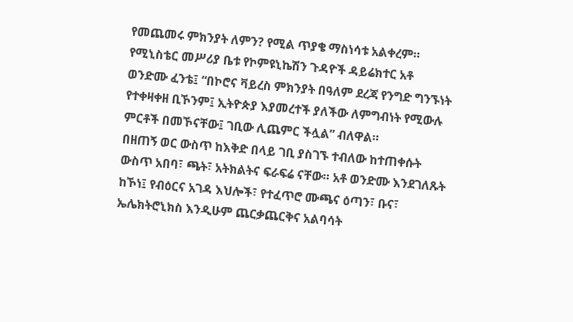የመጨመሩ ምክንያት ለምን? የሚል ጥያቄ ማስነሳቱ አልቀረም።
የሚኒስቴር መሥሪያ ቤቱ የኮምዩኒኬሽን ጉዳዮች ዳይሬክተር አቶ ወንድሙ ፈንቴ፤ “በኮሮና ቫይረስ ምክንያት በዓለም ደረጃ የንግድ ግንኙነት የተቀዛቀዘ ቢኾንም፤ ኢትዮጵያ እያመረተች ያለችው ለምግብነት የሚውሉ ምርቶች በመኾናቸው፤ ገቢው ሊጨምር ችሏል” ብለዋል።
በዘጠኝ ወር ውስጥ ከእቅድ በላይ ገቢ ያስገኙ ተብለው ከተጠቀሱት ውስጥ አበባ፣ ጫት፣ አትክልትና ፍራፍሬ ናቸው። አቶ ወንድሙ እንደገለጹት ከኾነ፤ የብዕርና አገዳ እህሎች፣ የተፈጥሮ ሙጫና ዕጣን፣ ቡና፣ ኤሌክትሮኒክስ እንዲሁም ጨርቃጨርቅና አልባሳት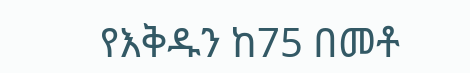የእቅዱን ከ75 በመቶ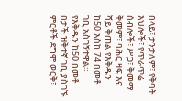በላይ፣ ታንታለም፣ የቅባት እህሎች፣ የጥራጥሬ ሰብሎች፣ ሥጋ፣ ቅመማ ቅመም፣ ባሕር ዛፍ እና ሻይ ቅጠል የእቅዱን ከ50 እስከ 74 በመቶ ገቢ አስገኝተዋል። የእቅዱን ከ50 በመቶ በታች ዝቅተኛ ገቢ ያስገኙ ምርቶች ደግሞ ወርቅ፣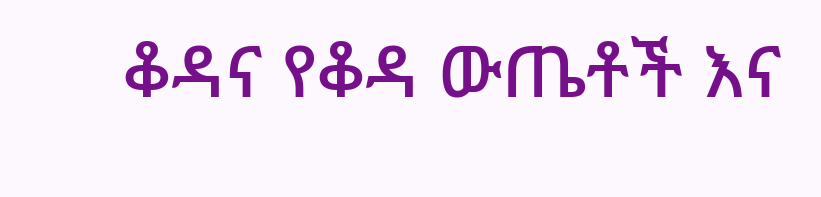ቆዳና የቆዳ ውጤቶች እና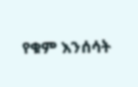የቁም እንሰሳት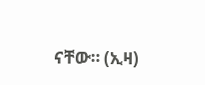ናቸው። (ኢዛ)